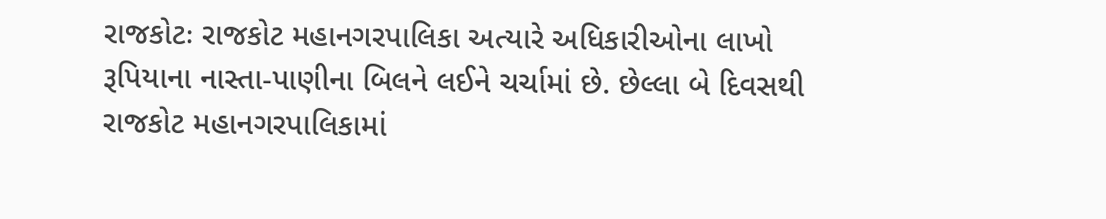રાજકોટઃ રાજકોટ મહાનગરપાલિકા અત્યારે અધિકારીઓના લાખો રૂપિયાના નાસ્તા-પાણીના બિલને લઈને ચર્ચામાં છે. છેલ્લા બે દિવસથી રાજકોટ મહાનગરપાલિકામાં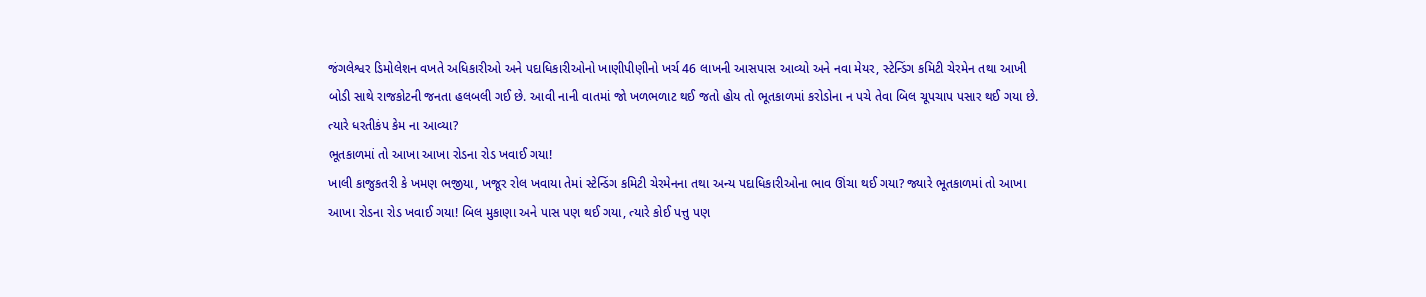જંગલેશ્વર ડિમોલેશન વખતે અધિકારીઓ અને પદાધિકારીઓનો ખાણીપીણીનો ખર્ચ 46 લાખની આસપાસ આવ્યો અને નવા મેયર, સ્ટેન્ડિંગ કમિટી ચેરમેન તથા આખી બોડી સાથે રાજકોટની જનતા હલબલી ગઈ છે. આવી નાની વાતમાં જો ખળભળાટ થઈ જતો હોય તો ભૂતકાળમાં કરોડોના ન પચે તેવા બિલ ચૂપચાપ પસાર થઈ ગયા છે. ત્યારે ધરતીકંપ કેમ ના આવ્યા?
ભૂતકાળમાં તો આખા આખા રોડના રોડ ખવાઈ ગયા!
ખાલી કાજુકતરી કે ખમણ ભજીયા, ખજૂર રોલ ખવાયા તેમાં સ્ટેન્ડિંગ કમિટી ચેરમેનના તથા અન્ય પદાધિકારીઓના ભાવ ઊંચા થઈ ગયા? જ્યારે ભૂતકાળમાં તો આખા આખા રોડના રોડ ખવાઈ ગયા! બિલ મુકાણા અને પાસ પણ થઈ ગયા, ત્યારે કોઈ પત્તુ પણ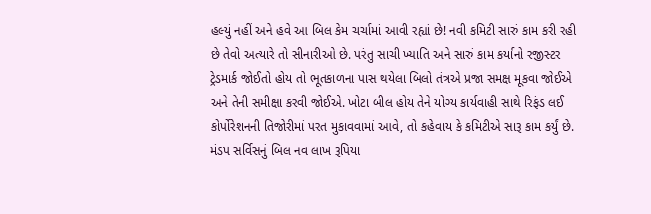હલ્યું નહીં અને હવે આ બિલ કેમ ચર્ચામાં આવી રહ્યાં છે! નવી કમિટી સારું કામ કરી રહી છે તેવો અત્યારે તો સીનારીઓ છે. પરંતુ સાચી ખ્યાતિ અને સારું કામ કર્યાનો રજીસ્ટર ટ્રેડમાર્ક જોઈતો હોય તો ભૂતકાળના પાસ થયેલા બિલો તંત્રએ પ્રજા સમક્ષ મૂકવા જોઈએ અને તેની સમીક્ષા કરવી જોઈએ. ખોટા બીલ હોય તેને યોગ્ય કાર્યવાહી સાથે રિફંડ લઈ કોર્પોરેશનની તિજોરીમાં પરત મુકાવવામાં આવે, તો કહેવાય કે કમિટીએ સારૂ કામ કર્યું છે.
મંડપ સર્વિસનું બિલ નવ લાખ રૂપિયા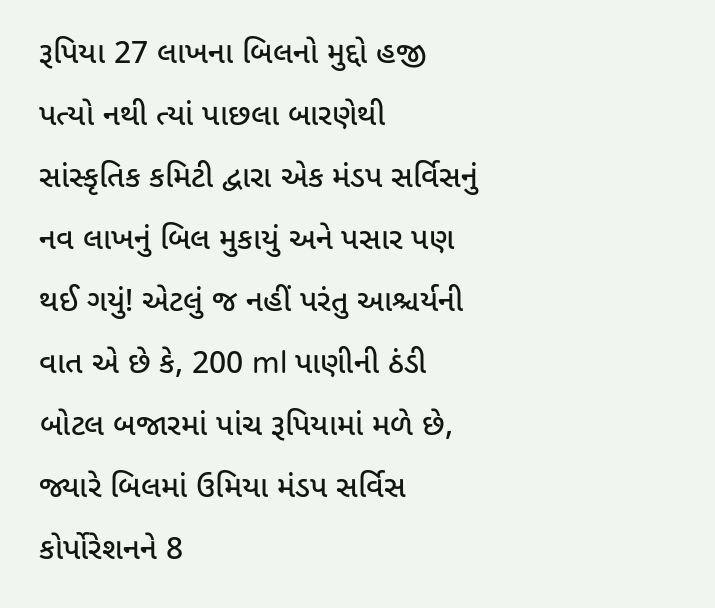રૂપિયા 27 લાખના બિલનો મુદ્દો હજી પત્યો નથી ત્યાં પાછલા બારણેથી સાંસ્કૃતિક કમિટી દ્વારા એક મંડપ સર્વિસનું નવ લાખનું બિલ મુકાયું અને પસાર પણ થઈ ગયું! એટલું જ નહીં પરંતુ આશ્ચર્યની વાત એ છે કે, 200 ml પાણીની ઠંડી બોટલ બજારમાં પાંચ રૂપિયામાં મળે છે, જ્યારે બિલમાં ઉમિયા મંડપ સર્વિસ કોર્પોરેશનને 8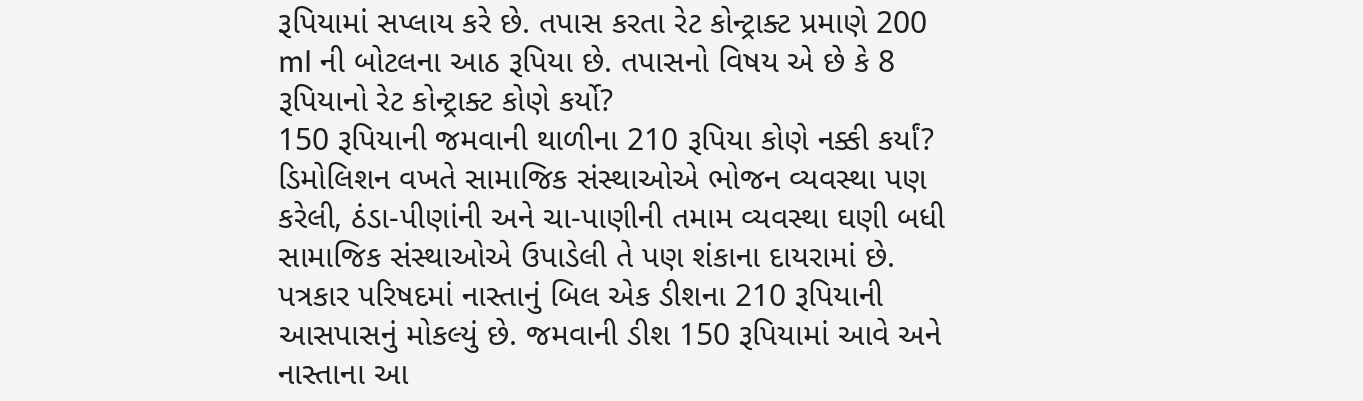રૂપિયામાં સપ્લાય કરે છે. તપાસ કરતા રેટ કોન્ટ્રાક્ટ પ્રમાણે 200 ml ની બોટલના આઠ રૂપિયા છે. તપાસનો વિષય એ છે કે 8 રૂપિયાનો રેટ કોન્ટ્રાક્ટ કોણે કર્યો?
150 રૂપિયાની જમવાની થાળીના 210 રૂપિયા કોણે નક્કી કર્યાં?
ડિમોલિશન વખતે સામાજિક સંસ્થાઓએ ભોજન વ્યવસ્થા પણ કરેલી, ઠંડા-પીણાંની અને ચા-પાણીની તમામ વ્યવસ્થા ઘણી બધી સામાજિક સંસ્થાઓએ ઉપાડેલી તે પણ શંકાના દાયરામાં છે. પત્રકાર પરિષદમાં નાસ્તાનું બિલ એક ડીશના 210 રૂપિયાની આસપાસનું મોકલ્યું છે. જમવાની ડીશ 150 રૂપિયામાં આવે અને નાસ્તાના આ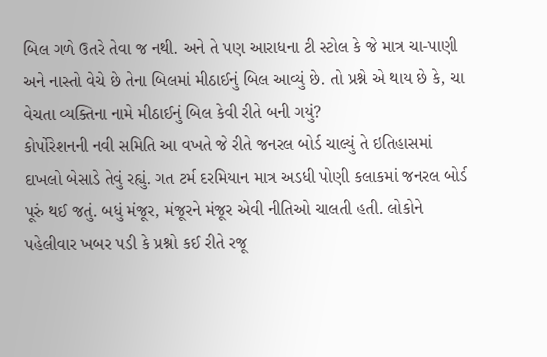બિલ ગળે ઉતરે તેવા જ નથી. અને તે પણ આરાધના ટી સ્ટોલ કે જે માત્ર ચા-પાણી અને નાસ્તો વેચે છે તેના બિલમાં મીઠાઈનું બિલ આવ્યું છે. તો પ્રશ્ને એ થાય છે કે, ચા વેચતા વ્યક્તિના નામે મીઠાઈનું બિલ કેવી રીતે બની ગયું?
કોર્પોરેશનની નવી સમિતિ આ વખતે જે રીતે જનરલ બોર્ડ ચાલ્યું તે ઇતિહાસમાં દાખલો બેસાડે તેવું રહ્યું. ગત ટર્મ દરમિયાન માત્ર અડધી પોણી કલાકમાં જનરલ બોર્ડ પૂરું થઈ જતું. બધું મંજૂર, મંજૂરને મંજૂર એવી નીતિઓ ચાલતી હતી. લોકોને પહેલીવાર ખબર પડી કે પ્રશ્નો કઈ રીતે રજૂ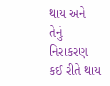થાય અને તેનું નિરાકરણ કઈ રીતે થાય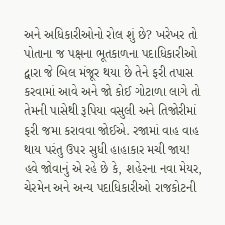અને અધિકારીઓનો રોલ શું છે? ખરેખર તો પોતાના જ પક્ષના ભૂતકાળના પદાધિકારીઓ દ્વારા જે બિલ મંજૂર થયા છે તેને ફરી તપાસ કરવામાં આવે અને જો કોઈ ગોટાળા લાગે તો તેમની પાસેથી રૂપિયા વસુલી અને તિજોરીમાં ફરી જમા કરાવવા જોઈએ. રજામાં વાહ વાહ થાય પરંતુ ઉપર સુધી હાહાકાર મચી જાય! હવે જોવાનું એ રહે છે કે, શહેરના નવા મેયર, ચેરમેન અને અન્ય પદાધિકારીઓ રાજકોટની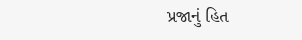પ્રજાનું હિત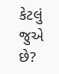કેટલું જુએ છે?